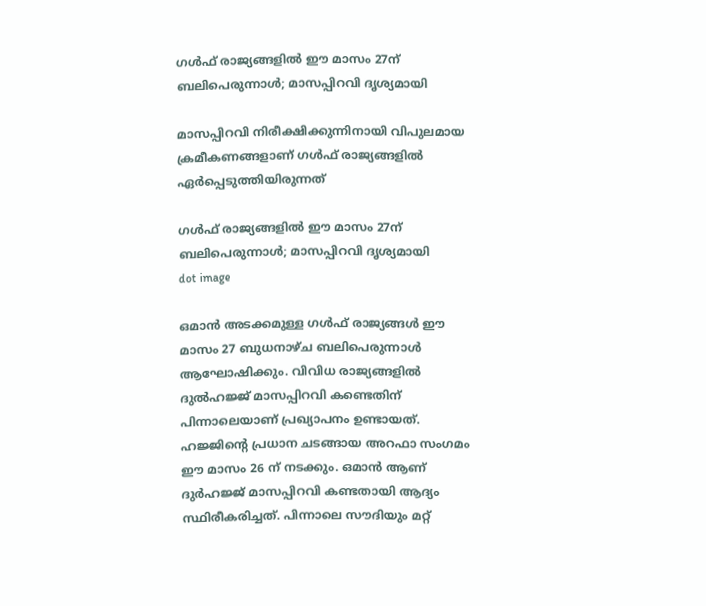ഗൾഫ് രാജ്യങ്ങളിൽ ഈ മാസം 27ന് ബലിപെരുന്നാൾ; മാസപ്പിറവി ദൃശ്യമായി

മാസപ്പിറവി നിരീക്ഷിക്കുന്നിനായി വിപുലമായ ക്രമീകണങ്ങളാണ് ഗള്‍ഫ് രാജ്യങ്ങളില്‍ ഏര്‍പ്പെടുത്തിയിരുന്നത്

ഗൾഫ് രാജ്യങ്ങളിൽ ഈ മാസം 27ന് ബലിപെരുന്നാൾ; മാസപ്പിറവി ദൃശ്യമായി
dot image

ഒമാന്‍ അടക്കമുള്ള ഗള്‍ഫ് രാജ്യങ്ങള്‍ ഈ മാസം 27 ബുധനാഴ്ച ബലിപെരുന്നാള്‍ ആഘോഷിക്കും. വിവിധ രാജ്യങ്ങളില്‍ ദുല്‍ഹജ്ജ് മാസപ്പിറവി കണ്ടെതിന് പിന്നാലെയാണ് പ്രഖ്യാപനം ഉണ്ടായത്. ഹജ്ജിന്റെ പ്രധാന ചടങ്ങായ അറഫാ സംഗമം ഈ മാസം 26 ന് നടക്കും. ഒമാന്‍ ആണ് ദുര്‍ഹജ്ജ് മാസപ്പിറവി കണ്ടതായി ആദ്യം സ്ഥിരീകരിച്ചത്. പിന്നാലെ സൗദിയും മറ്റ്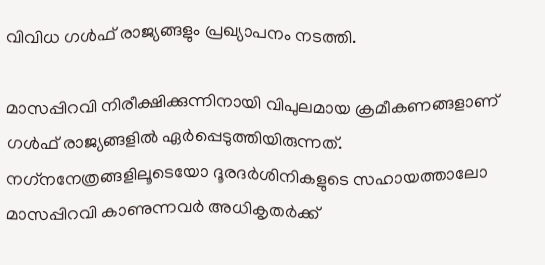വിവിധ ഗള്‍ഫ് രാജ്യങ്ങളും പ്രഖ്യാപനം നടത്തി.

മാസപ്പിറവി നിരീക്ഷിക്കുന്നിനായി വിപുലമായ ക്രമീകണങ്ങളാണ് ഗള്‍ഫ് രാജ്യങ്ങളില്‍ ഏര്‍പ്പെടുത്തിയിരുന്നത്. നഗ്‌നനേത്രങ്ങളിലൂടെയോ ദൂരദര്‍ശിനികളുടെ സഹായത്താലോ മാസപ്പിറവി കാണുന്നവര്‍ അധികൃതര്‍ക്ക്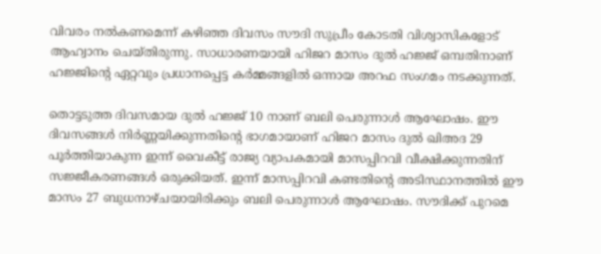വിവരം നല്‍കണമെന്ന് കഴിഞ്ഞ ദിവസം സൗദി സുപ്രീം കോടതി വിശ്വാസികളോട് ആഹ്വാനം ചെയ്തിരുന്നു. സാധാരണയായി ഹിജറ മാസം ദുല്‍ ഹജ്ജ് ഒമ്പതിനാണ് ഹജ്ജിന്റെ ഏറ്റവും പ്രധാനപ്പെട്ട കര്‍മ്മങ്ങളില്‍ ഒന്നായ അറഫ സംഗമം നടക്കുന്നത്.

തൊട്ടടുത്ത ദിവസമായ ദുല്‍ ഹജ്ജ് 10 നാണ് ബലി പെരുന്നാള്‍ ആഘോഷം. ഈ ദിവസങ്ങള്‍ നിര്‍ണ്ണയിക്കുന്നതിന്റെ ഭാഗമായാണ് ഹിജറ മാസം ദുല്‍ ഖിഅദ 29 പൂര്‍ത്തിയാകുന്ന ഇന്ന് വൈകീട്ട് രാജ്യ വ്യാപകമായി മാസപ്പിറവി വീക്ഷിക്കുന്നതിന് സജ്ജീകരണങ്ങള്‍ ഒരുക്കിയത്. ഇന്ന് മാസപ്പിറവി കണ്ടതിന്റെ അടിസ്ഥാനത്തില്‍ ഈ മാസം 27 ബുധനാഴ്ചയായിരിക്കും ബലി പെരുന്നാള്‍ ആഘോഷം. സൗദിക്ക് പുറമെ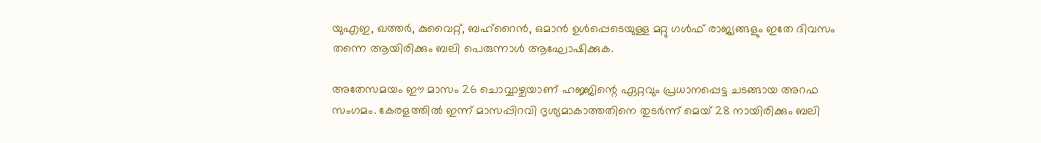യുഎഇ, ഖത്തര്‍, കുവൈറ്റ്, ബഹ്‌റൈന്‍, ഒമാന്‍ ഉള്‍പ്പെടെയുള്ള മറ്റു ഗള്‍ഫ് രാജ്യങ്ങളും ഇതേ ദിവസം തന്നെ ആയിരിക്കും ബലി പെരുന്നാള്‍ ആഘോഷിക്കുക.

അതേസമയം ഈ മാസം 26 ചൊവ്വാഴ്ചയാണ് ഹജ്ജിന്റെ ഏറ്റവും പ്രധാനപ്പെട്ട ചടങ്ങായ അറഫ സംഗമം. കേരളത്തില്‍ ഇന്ന് മാസപ്പിറവി ദൃശ്യമാകാത്തതിനെ തുടര്‍ന്ന് മെയ് 28 നായിരിക്കും ബലി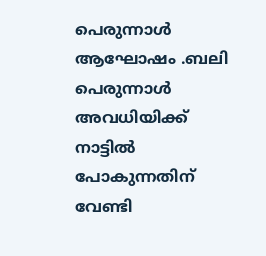പെരുന്നാള്‍ ആഘോഷം .ബലി പെരുന്നാള്‍ അവധിയിക്ക് നാട്ടില്‍ പോകുന്നതിന് വേണ്ടി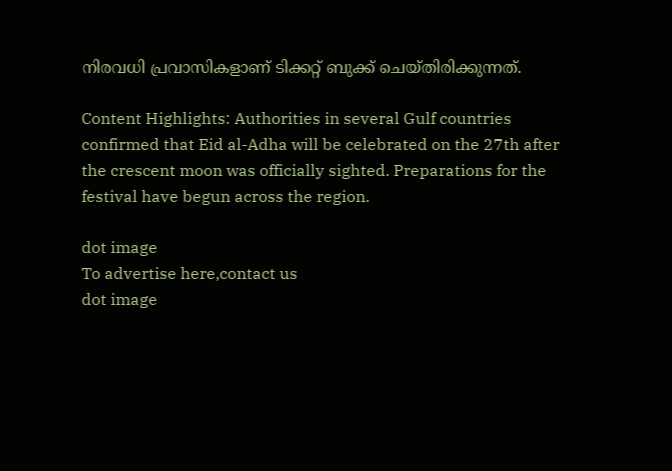നിരവധി പ്രവാസികളാണ് ടിക്കറ്റ് ബുക്ക് ചെയ്തിരിക്കുന്നത്.

Content Highlights: Authorities in several Gulf countries confirmed that Eid al-Adha will be celebrated on the 27th after the crescent moon was officially sighted. Preparations for the festival have begun across the region.

dot image
To advertise here,contact us
dot image